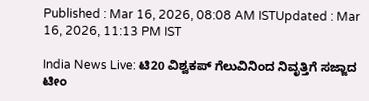Published : Mar 16, 2026, 08:08 AM ISTUpdated : Mar 16, 2026, 11:13 PM IST

India News Live: ಟಿ20 ವಿಶ್ವಕಪ್ ಗೆಲುವಿನಿಂದ ನಿವೃತ್ತಿಗೆ ಸಜ್ಜಾದ ಟೀಂ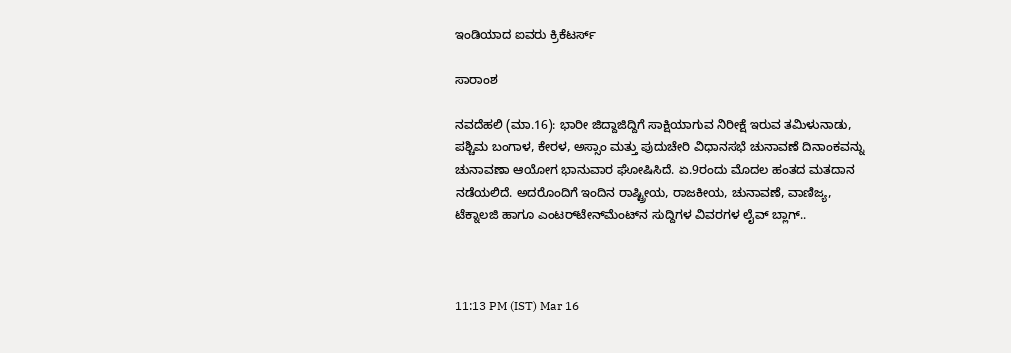ಇಂಡಿಯಾದ ಐವರು ಕ್ರಿಕೆಟರ್ಸ್

ಸಾರಾಂಶ

ನವದೆಹಲಿ (ಮಾ.16): ಭಾರೀ ಜಿದ್ದಾಜಿದ್ದಿಗೆ ಸಾಕ್ಷಿಯಾಗುವ ನಿರೀಕ್ಷೆ ಇರುವ ತಮಿಳುನಾಡು, ಪಶ್ಚಿಮ ಬಂಗಾಳ, ಕೇರಳ, ಅಸ್ಸಾಂ ಮತ್ತು ಪುದುಚೇರಿ ವಿಧಾನಸಭೆ ಚುನಾವಣೆ ದಿನಾಂಕವನ್ನು ಚುನಾವಣಾ ಆಯೋಗ ಭಾನುವಾರ ಘೋಷಿಸಿದೆ. ಏ.9ರಂದು ಮೊದಲ ಹಂತದ ಮತದಾನ ನಡೆಯಲಿದೆ. ಅದರೊಂದಿಗೆ ಇಂದಿನ ರಾಷ್ಟ್ರೀಯ, ರಾಜಕೀಯ, ಚುನಾವಣೆ, ವಾಣಿಜ್ಯ, ಟೆಕ್ನಾಲಜಿ ಹಾಗೂ ಎಂಟರ್‌ಟೇನ್‌ಮೆಂಟ್‌ನ ಸುದ್ದಿಗಳ ವಿವರಗಳ ಲೈವ್‌ ಬ್ಲಾಗ್‌..



11:13 PM (IST) Mar 16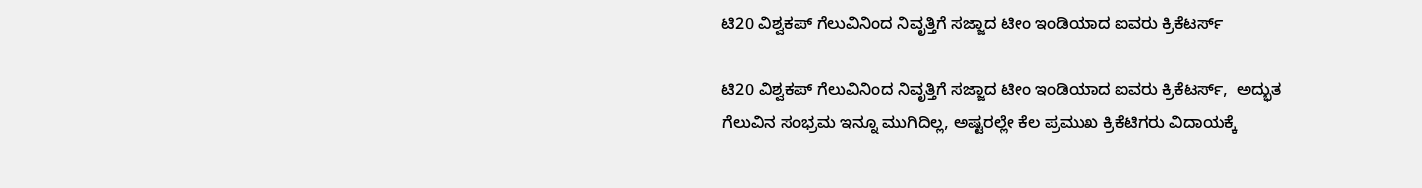ಟಿ20 ವಿಶ್ವಕಪ್ ಗೆಲುವಿನಿಂದ ನಿವೃತ್ತಿಗೆ ಸಜ್ಜಾದ ಟೀಂ ಇಂಡಿಯಾದ ಐವರು ಕ್ರಿಕೆಟರ್ಸ್

ಟಿ20 ವಿಶ್ವಕಪ್ ಗೆಲುವಿನಿಂದ ನಿವೃತ್ತಿಗೆ ಸಜ್ಜಾದ ಟೀಂ ಇಂಡಿಯಾದ ಐವರು ಕ್ರಿಕೆಟರ್ಸ್,  ಅದ್ಭುತ ಗೆಲುವಿನ ಸಂಭ್ರಮ ಇನ್ನೂ ಮುಗಿದಿಲ್ಲ, ಅಷ್ಟರಲ್ಲೇ ಕೆಲ ಪ್ರಮುಖ ಕ್ರಿಕೆಟಿಗರು ವಿದಾಯಕ್ಕೆ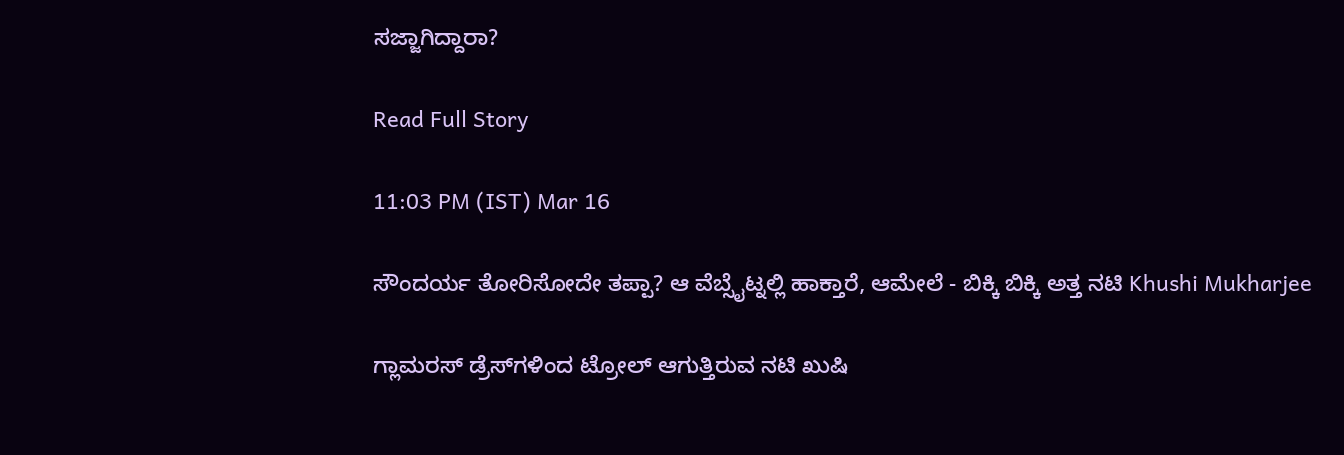ಸಜ್ಜಾಗಿದ್ದಾರಾ?

Read Full Story

11:03 PM (IST) Mar 16

ಸೌಂದರ್ಯ ತೋರಿಸೋದೇ ತಪ್ಪಾ? ಆ ವೆಬ್ಸೈಟ್ನಲ್ಲಿ ಹಾಕ್ತಾರೆ, ಆಮೇಲೆ - ಬಿಕ್ಕಿ ಬಿಕ್ಕಿ ಅತ್ತ ನಟಿ Khushi Mukharjee

ಗ್ಲಾಮರಸ್ ಡ್ರೆಸ್‌ಗಳಿಂದ ಟ್ರೋಲ್ ಆಗುತ್ತಿರುವ ನಟಿ ಖುಷಿ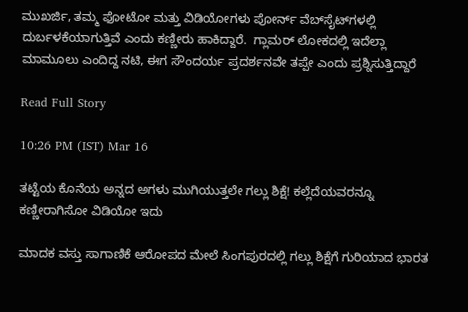ಮುಖರ್ಜಿ, ತಮ್ಮ ಫೋಟೋ ಮತ್ತು ವಿಡಿಯೋಗಳು ಪೋರ್ನ್ ವೆಬ್‌ಸೈಟ್‌ಗಳಲ್ಲಿ ದುರ್ಬಳಕೆಯಾಗುತ್ತಿವೆ ಎಂದು ಕಣ್ಣೀರು ಹಾಕಿದ್ದಾರೆ.  ಗ್ಲಾಮರ್ ಲೋಕದಲ್ಲಿ ಇದೆಲ್ಲಾ ಮಾಮೂಲು ಎಂದಿದ್ದ ನಟಿ, ಈಗ ಸೌಂದರ್ಯ ಪ್ರದರ್ಶನವೇ ತಪ್ಪೇ ಎಂದು ಪ್ರಶ್ನಿಸುತ್ತಿದ್ದಾರೆ

Read Full Story

10:26 PM (IST) Mar 16

ತಟ್ಟೆಯ ಕೊನೆಯ ಅನ್ನದ ಅಗಳು ಮುಗಿಯುತ್ತಲೇ ಗಲ್ಲು ಶಿಕ್ಷೆ! ಕಲ್ಲೆದೆಯವರನ್ನೂ ಕಣ್ಣೀರಾಗಿಸೋ ವಿಡಿಯೋ ಇದು

ಮಾದಕ ವಸ್ತು ಸಾಗಾಣಿಕೆ ಆರೋಪದ ಮೇಲೆ ಸಿಂಗಪುರದಲ್ಲಿ ಗಲ್ಲು ಶಿಕ್ಷೆಗೆ ಗುರಿಯಾದ ಭಾರತ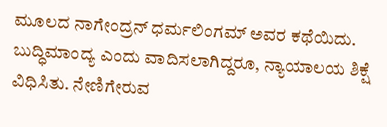ಮೂಲದ ನಾಗೇಂದ್ರನ್ ಧರ್ಮಲಿಂಗಮ್ ಅವರ ಕಥೆಯಿದು. ಬುದ್ಧಿಮಾಂದ್ಯ ಎಂದು ವಾದಿಸಲಾಗಿದ್ದರೂ, ನ್ಯಾಯಾಲಯ ಶಿಕ್ಷೆ ವಿಧಿಸಿತು. ನೇಣಿಗೇರುವ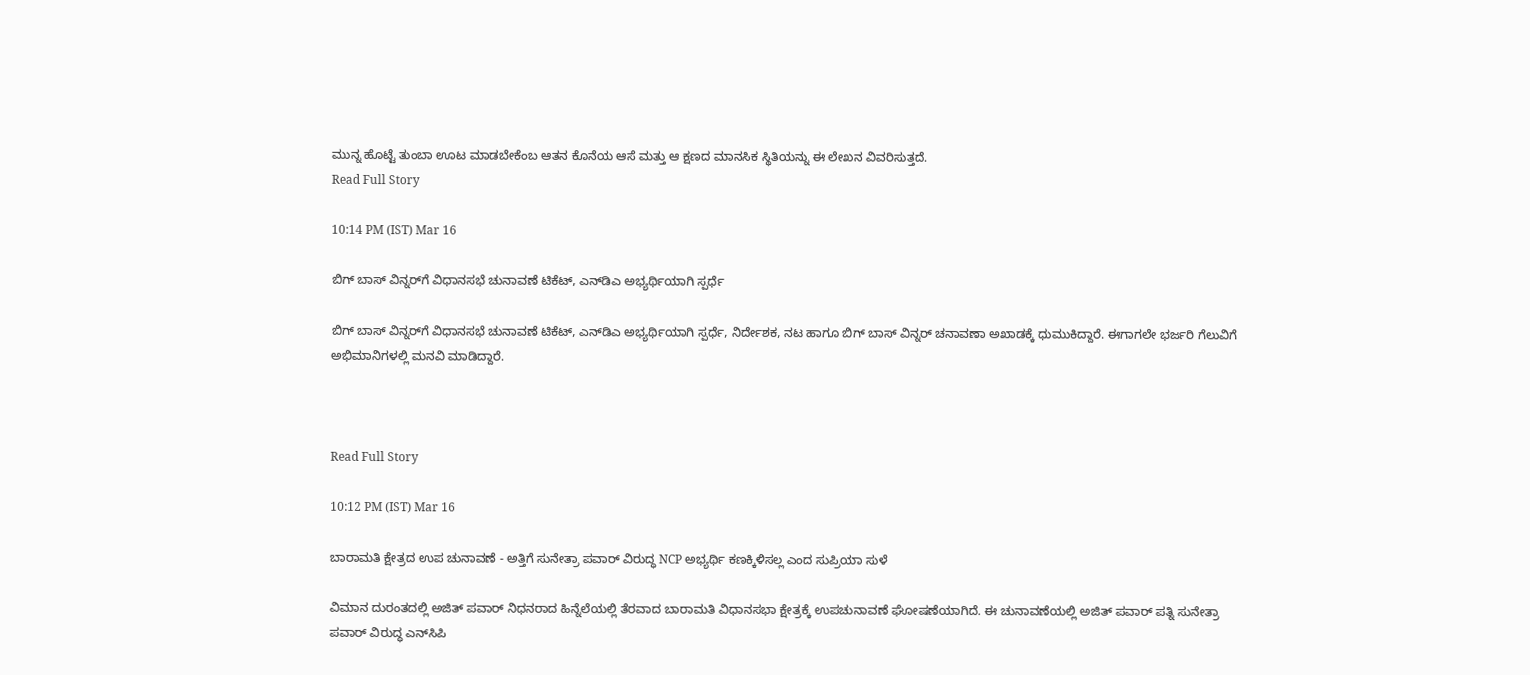ಮುನ್ನ ಹೊಟ್ಟೆ ತುಂಬಾ ಊಟ ಮಾಡಬೇಕೆಂಬ ಆತನ ಕೊನೆಯ ಆಸೆ ಮತ್ತು ಆ ಕ್ಷಣದ ಮಾನಸಿಕ ಸ್ಥಿತಿಯನ್ನು ಈ ಲೇಖನ ವಿವರಿಸುತ್ತದೆ.
Read Full Story

10:14 PM (IST) Mar 16

ಬಿಗ್ ಬಾಸ್ ವಿನ್ನರ್‌ಗೆ ವಿಧಾನಸಭೆ ಚುನಾವಣೆ ಟಿಕೆಟ್, ಎನ್‌ಡಿಎ ಅಭ್ಯರ್ಥಿಯಾಗಿ ಸ್ಪರ್ಧೆ

ಬಿಗ್ ಬಾಸ್ ವಿನ್ನರ್‌ಗೆ ವಿಧಾನಸಭೆ ಚುನಾವಣೆ ಟಿಕೆಟ್, ಎನ್‌ಡಿಎ ಅಭ್ಯರ್ಥಿಯಾಗಿ ಸ್ಪರ್ಧೆ, ನಿರ್ದೇಶಕ, ನಟ ಹಾಗೂ ಬಿಗ್ ಬಾಸ್ ವಿನ್ನರ್ ಚನಾವಣಾ ಅಖಾಡಕ್ಕೆ ಧುಮುಕಿದ್ದಾರೆ. ಈಗಾಗಲೇ ಭರ್ಜರಿ ಗೆಲುವಿಗೆ ಅಭಿಮಾನಿಗಳಲ್ಲಿ ಮನವಿ ಮಾಡಿದ್ದಾರೆ.



Read Full Story

10:12 PM (IST) Mar 16

ಬಾರಾಮತಿ ಕ್ಷೇತ್ರದ ಉಪ ಚುನಾವಣೆ - ಅತ್ತಿಗೆ ಸುನೇತ್ರಾ ಪವಾರ್ ವಿರುದ್ಧ NCP ಅಭ್ಯರ್ಥಿ ಕಣಕ್ಕಿಳಿಸಲ್ಲ ಎಂದ ಸುಪ್ರಿಯಾ ಸುಳೆ

ವಿಮಾನ ದುರಂತದಲ್ಲಿ ಅಜಿತ್ ಪವಾರ್ ನಿಧನರಾದ ಹಿನ್ನೆಲೆಯಲ್ಲಿ ತೆರವಾದ ಬಾರಾಮತಿ ವಿಧಾನಸಭಾ ಕ್ಷೇತ್ರಕ್ಕೆ ಉಪಚುನಾವಣೆ ಘೋಷಣೆಯಾಗಿದೆ. ಈ ಚುನಾವಣೆಯಲ್ಲಿ ಅಜಿತ್ ಪವಾರ್ ಪತ್ನಿ ಸುನೇತ್ರಾ ಪವಾರ್ ವಿರುದ್ಧ ಎನ್‌ಸಿಪಿ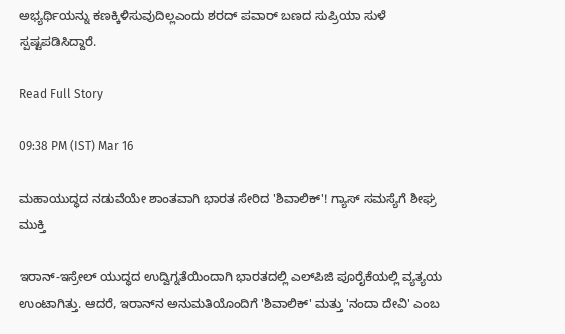ಅಭ್ಯರ್ಥಿಯನ್ನು ಕಣಕ್ಕಿಳಿಸುವುದಿಲ್ಲಎಂದು ಶರದ್ ಪವಾರ್ ಬಣದ ಸುಪ್ರಿಯಾ ಸುಳೆ ಸ್ಪಷ್ಟಪಡಿಸಿದ್ದಾರೆ.

Read Full Story

09:38 PM (IST) Mar 16

ಮಹಾಯುದ್ಧದ ನಡುವೆಯೇ ಶಾಂತವಾಗಿ ಭಾರತ ಸೇರಿದ 'ಶಿವಾಲಿಕ್'! ಗ್ಯಾಸ್ ಸಮಸ್ಯೆಗೆ ಶೀಘ್ರ ಮುಕ್ತಿ

ಇರಾನ್-ಇಸ್ರೇಲ್ ಯುದ್ಧದ ಉದ್ವಿಗ್ನತೆಯಿಂದಾಗಿ ಭಾರತದಲ್ಲಿ ಎಲ್‌ಪಿಜಿ ಪೂರೈಕೆಯಲ್ಲಿ ವ್ಯತ್ಯಯ ಉಂಟಾಗಿತ್ತು. ಆದರೆ, ಇರಾನ್‌ನ ಅನುಮತಿಯೊಂದಿಗೆ 'ಶಿವಾಲಿಕ್' ಮತ್ತು 'ನಂದಾ ದೇವಿ' ಎಂಬ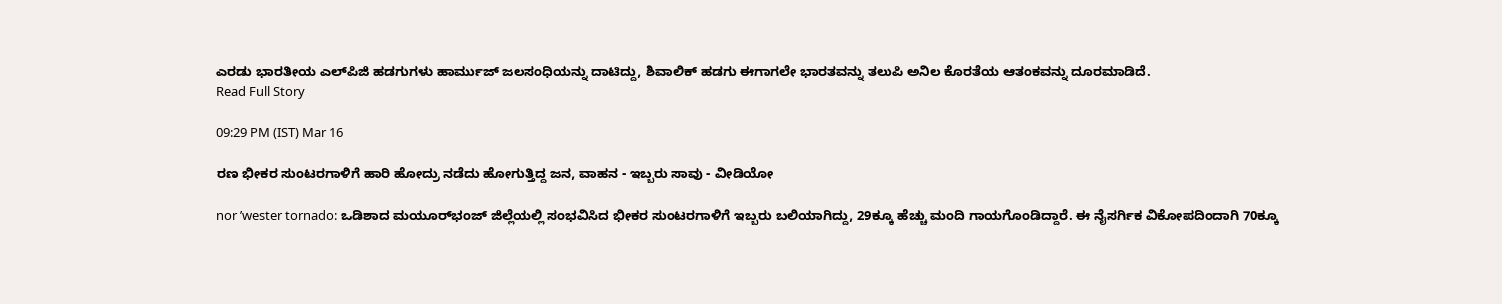ಎರಡು ಭಾರತೀಯ ಎಲ್‌ಪಿಜಿ ಹಡಗುಗಳು ಹಾರ್ಮುಜ್ ಜಲಸಂಧಿಯನ್ನು ದಾಟಿದ್ದು, ಶಿವಾಲಿಕ್ ಹಡಗು ಈಗಾಗಲೇ ಭಾರತವನ್ನು ತಲುಪಿ ಅನಿಲ ಕೊರತೆಯ ಆತಂಕವನ್ನು ದೂರಮಾಡಿದೆ.
Read Full Story

09:29 PM (IST) Mar 16

ರಣ ಭೀಕರ ಸುಂಟರಗಾಳಿಗೆ ಹಾರಿ ಹೋದ್ರು ನಡೆದು ಹೋಗುತ್ತಿದ್ದ ಜನ, ವಾಹನ - ಇಬ್ಬರು ಸಾವು - ವೀಡಿಯೋ

nor ’wester tornado: ಒಡಿಶಾದ ಮಯೂರ್‌ಭಂಜ್ ಜಿಲ್ಲೆಯಲ್ಲಿ ಸಂಭವಿಸಿದ ಭೀಕರ ಸುಂಟರಗಾಳಿಗೆ ಇಬ್ಬರು ಬಲಿಯಾಗಿದ್ದು, 29ಕ್ಕೂ ಹೆಚ್ಚು ಮಂದಿ ಗಾಯಗೊಂಡಿದ್ದಾರೆ. ಈ ನೈಸರ್ಗಿಕ ವಿಕೋಪದಿಂದಾಗಿ 70ಕ್ಕೂ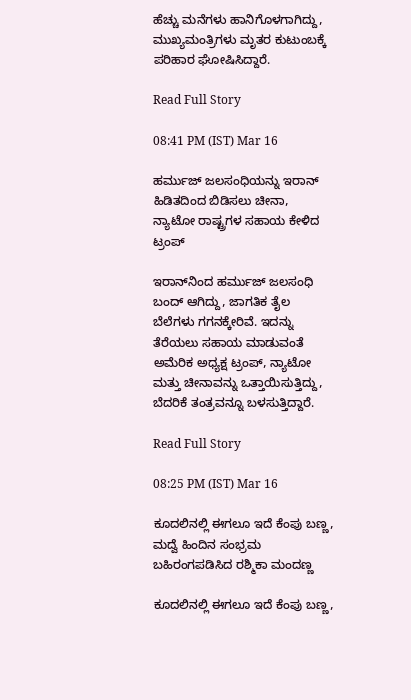ಹೆಚ್ಚು ಮನೆಗಳು ಹಾನಿಗೊಳಗಾಗಿದ್ದು, ಮುಖ್ಯಮಂತ್ರಿಗಳು ಮೃತರ ಕುಟುಂಬಕ್ಕೆ ಪರಿಹಾರ ಘೋಷಿಸಿದ್ದಾರೆ.

Read Full Story

08:41 PM (IST) Mar 16

ಹರ್ಮುಜ್ ಜಲಸಂಧಿಯನ್ನು ಇರಾನ್ ಹಿಡಿತದಿಂದ ಬಿಡಿಸಲು ಚೀನಾ, ನ್ಯಾಟೋ ರಾಷ್ಟ್ರಗಳ ಸಹಾಯ ಕೇಳಿದ ಟ್ರಂಪ್

ಇರಾನ್‌ನಿಂದ ಹರ್ಮುಜ್ ಜಲಸಂಧಿ ಬಂದ್ ಆಗಿದ್ದು, ಜಾಗತಿಕ ತೈಲ ಬೆಲೆಗಳು ಗಗನಕ್ಕೇರಿವೆ. ಇದನ್ನು ತೆರೆಯಲು ಸಹಾಯ ಮಾಡುವಂತೆ ಅಮೆರಿಕ ಅಧ್ಯಕ್ಷ ಟ್ರಂಪ್, ನ್ಯಾಟೋ ಮತ್ತು ಚೀನಾವನ್ನು ಒತ್ತಾಯಿಸುತ್ತಿದ್ದು, ಬೆದರಿಕೆ ತಂತ್ರವನ್ನೂ ಬಳಸುತ್ತಿದ್ದಾರೆ.

Read Full Story

08:25 PM (IST) Mar 16

ಕೂದಲಿನಲ್ಲಿ ಈಗಲೂ ಇದೆ ಕೆಂಪು ಬಣ್ಣ, ಮದ್ವೆ ಹಿಂದಿನ ಸಂಭ್ರಮ ಬಹಿರಂಗಪಡಿಸಿದ ರಶ್ಮಿಕಾ ಮಂದಣ್ಣ

ಕೂದಲಿನಲ್ಲಿ ಈಗಲೂ ಇದೆ ಕೆಂಪು ಬಣ್ಣ,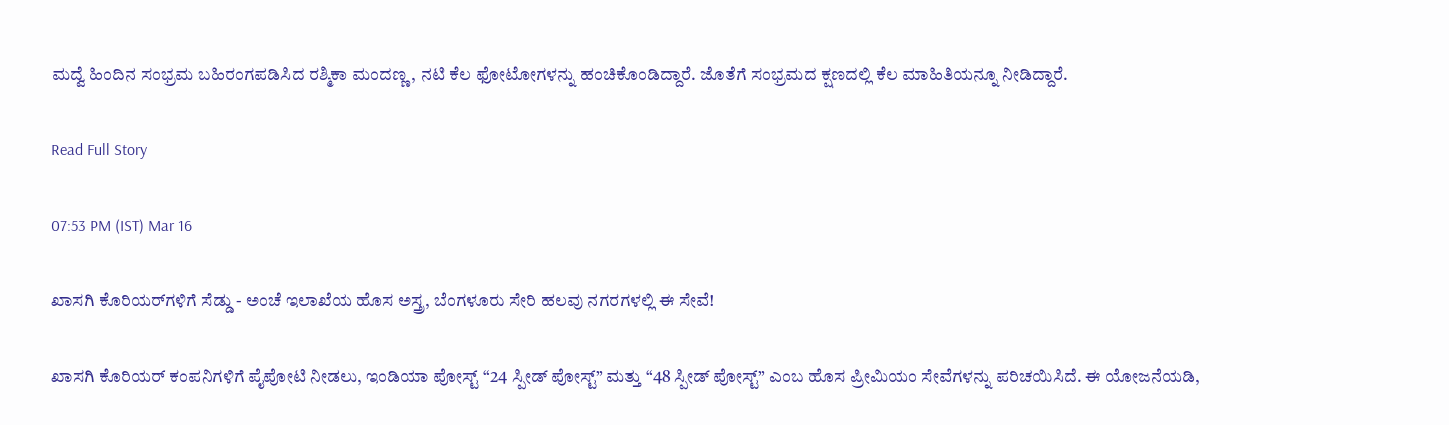ಮದ್ವೆ ಹಿಂದಿನ ಸಂಭ್ರಮ ಬಹಿರಂಗಪಡಿಸಿದ ರಶ್ಮಿಕಾ ಮಂದಣ್ಣ, ನಟಿ ಕೆಲ ಫೋಟೋಗಳನ್ನು ಹಂಚಿಕೊಂಡಿದ್ದಾರೆ. ಜೊತೆಗೆ ಸಂಭ್ರಮದ ಕ್ಷಣದಲ್ಲಿ ಕೆಲ ಮಾಹಿತಿಯನ್ನೂ ನೀಡಿದ್ದಾರೆ.

Read Full Story

07:53 PM (IST) Mar 16

ಖಾಸಗಿ ಕೊರಿಯರ್‌ಗಳಿಗೆ ಸೆಡ್ಡು - ಅಂಚೆ ಇಲಾಖೆಯ ಹೊಸ ಅಸ್ತ್ರ, ಬೆಂಗಳೂರು ಸೇರಿ ಹಲವು ನಗರಗಳಲ್ಲಿ ಈ ಸೇವೆ!

ಖಾಸಗಿ ಕೊರಿಯರ್ ಕಂಪನಿಗಳಿಗೆ ಪೈಪೋಟಿ ನೀಡಲು, ಇಂಡಿಯಾ ಪೋಸ್ಟ್ “24 ಸ್ಪೀಡ್ ಪೋಸ್ಟ್” ಮತ್ತು “48 ಸ್ಪೀಡ್ ಪೋಸ್ಟ್” ಎಂಬ ಹೊಸ ಪ್ರೀಮಿಯಂ ಸೇವೆಗಳನ್ನು ಪರಿಚಯಿಸಿದೆ. ಈ ಯೋಜನೆಯಡಿ,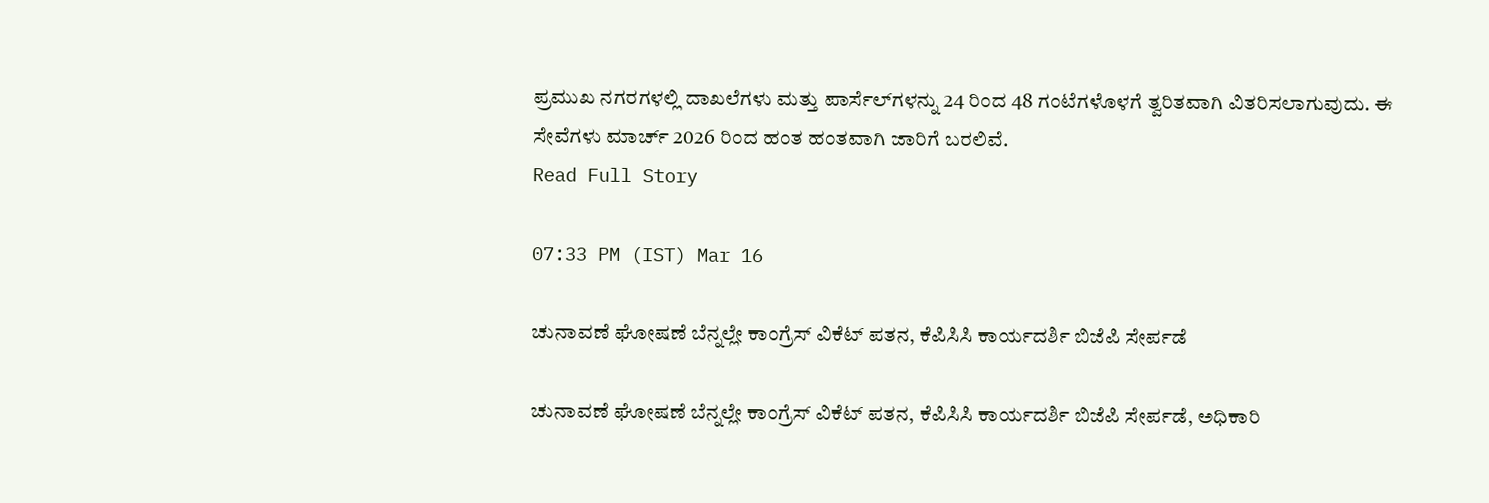ಪ್ರಮುಖ ನಗರಗಳಲ್ಲಿ ದಾಖಲೆಗಳು ಮತ್ತು ಪಾರ್ಸೆಲ್‌ಗಳನ್ನು 24 ರಿಂದ 48 ಗಂಟೆಗಳೊಳಗೆ ತ್ವರಿತವಾಗಿ ವಿತರಿಸಲಾಗುವುದು. ಈ ಸೇವೆಗಳು ಮಾರ್ಚ್ 2026 ರಿಂದ ಹಂತ ಹಂತವಾಗಿ ಜಾರಿಗೆ ಬರಲಿವೆ.
Read Full Story

07:33 PM (IST) Mar 16

ಚುನಾವಣೆ ಘೋಷಣೆ ಬೆನ್ನಲ್ಲೇ ಕಾಂಗ್ರೆಸ್ ವಿಕೆಟ್ ಪತನ, ಕೆಪಿಸಿಸಿ ಕಾರ್ಯದರ್ಶಿ ಬಿಜೆಪಿ ಸೇರ್ಪಡೆ

ಚುನಾವಣೆ ಘೋಷಣೆ ಬೆನ್ನಲ್ಲೇ ಕಾಂಗ್ರೆಸ್ ವಿಕೆಟ್ ಪತನ, ಕೆಪಿಸಿಸಿ ಕಾರ್ಯದರ್ಶಿ ಬಿಜೆಪಿ ಸೇರ್ಪಡೆ, ಅಧಿಕಾರಿ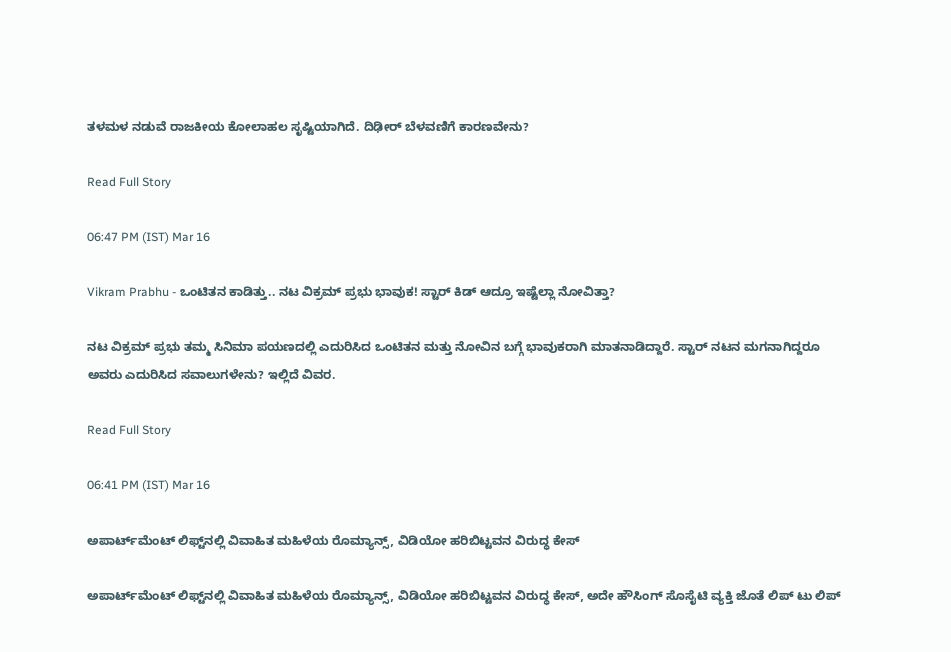ತಳಮಳ ನಡುವೆ ರಾಜಕೀಯ ಕೋಲಾಹಲ ಸೃಷ್ಟಿಯಾಗಿದೆ. ದಿಢೀರ್ ಬೆಳವಣಿಗೆ ಕಾರಣವೇನು?

Read Full Story

06:47 PM (IST) Mar 16

Vikram Prabhu - ಒಂಟಿತನ ಕಾಡಿತ್ತು.. ನಟ ವಿಕ್ರಮ್ ಪ್ರಭು ಭಾವುಕ! ಸ್ಟಾರ್ ಕಿಡ್ ಆದ್ರೂ ಇಷ್ಟೆಲ್ಲಾ ನೋವಿತ್ತಾ?

ನಟ ವಿಕ್ರಮ್ ಪ್ರಭು ತಮ್ಮ ಸಿನಿಮಾ ಪಯಣದಲ್ಲಿ ಎದುರಿಸಿದ ಒಂಟಿತನ ಮತ್ತು ನೋವಿನ ಬಗ್ಗೆ ಭಾವುಕರಾಗಿ ಮಾತನಾಡಿದ್ದಾರೆ. ಸ್ಟಾರ್ ನಟನ ಮಗನಾಗಿದ್ದರೂ ಅವರು ಎದುರಿಸಿದ ಸವಾಲುಗಳೇನು? ಇಲ್ಲಿದೆ ವಿವರ.

Read Full Story

06:41 PM (IST) Mar 16

ಅಪಾರ್ಟ್‌ಮೆಂಟ್ ಲಿಫ್ಟ್‌ನಲ್ಲಿ ವಿವಾಹಿತ ಮಹಿಳೆಯ ರೊಮ್ಯಾನ್ಸ್, ವಿಡಿಯೋ ಹರಿಬಿಟ್ಟವನ ವಿರುದ್ಧ ಕೇಸ್

ಅಪಾರ್ಟ್‌ಮೆಂಟ್ ಲಿಫ್ಟ್‌ನಲ್ಲಿ ವಿವಾಹಿತ ಮಹಿಳೆಯ ರೊಮ್ಯಾನ್ಸ್, ವಿಡಿಯೋ ಹರಿಬಿಟ್ಟವನ ವಿರುದ್ಧ ಕೇಸ್, ಅದೇ ಹೌಸಿಂಗ್ ಸೊಸೈಟಿ ವ್ಯಕ್ತಿ ಜೊತೆ ಲಿಪ್ ಟು ಲಿಪ್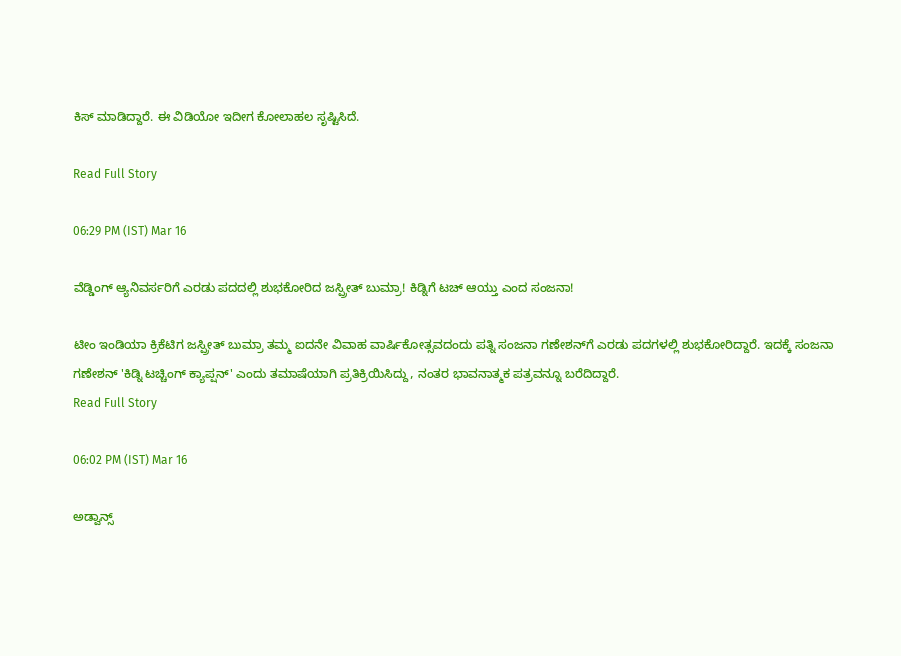ಕಿಸ್ ಮಾಡಿದ್ದಾರೆ. ಈ ವಿಡಿಯೋ ಇದೀಗ ಕೋಲಾಹಲ ಸೃಷ್ಟಿಸಿದೆ.

Read Full Story

06:29 PM (IST) Mar 16

ವೆಡ್ಡಿಂಗ್ ಆ್ಯನಿವರ್ಸರಿಗೆ ಎರಡು ಪದದಲ್ಲಿ ಶುಭಕೋರಿದ ಜಸ್ಪ್ರೀತ್ ಬುಮ್ರಾ! ಕಿಡ್ನಿಗೆ ಟಚ್ ಆಯ್ತು ಎಂದ ಸಂಜನಾ!

ಟೀಂ ಇಂಡಿಯಾ ಕ್ರಿಕೆಟಿಗ ಜಸ್ಪ್ರೀತ್ ಬುಮ್ರಾ ತಮ್ಮ ಐದನೇ ವಿವಾಹ ವಾರ್ಷಿಕೋತ್ಸವದಂದು ಪತ್ನಿ ಸಂಜನಾ ಗಣೇಶನ್‌ಗೆ ಎರಡು ಪದಗಳಲ್ಲಿ ಶುಭಕೋರಿದ್ದಾರೆ. ಇದಕ್ಕೆ ಸಂಜನಾ ಗಣೇಶನ್ 'ಕಿಡ್ನಿ ಟಚ್ಚಿಂಗ್ ಕ್ಯಾಪ್ಷನ್' ಎಂದು ತಮಾಷೆಯಾಗಿ ಪ್ರತಿಕ್ರಿಯಿಸಿದ್ದು, ನಂತರ ಭಾವನಾತ್ಮಕ ಪತ್ರವನ್ನೂ ಬರೆದಿದ್ದಾರೆ.
Read Full Story

06:02 PM (IST) Mar 16

ಅಡ್ವಾನ್ಸ್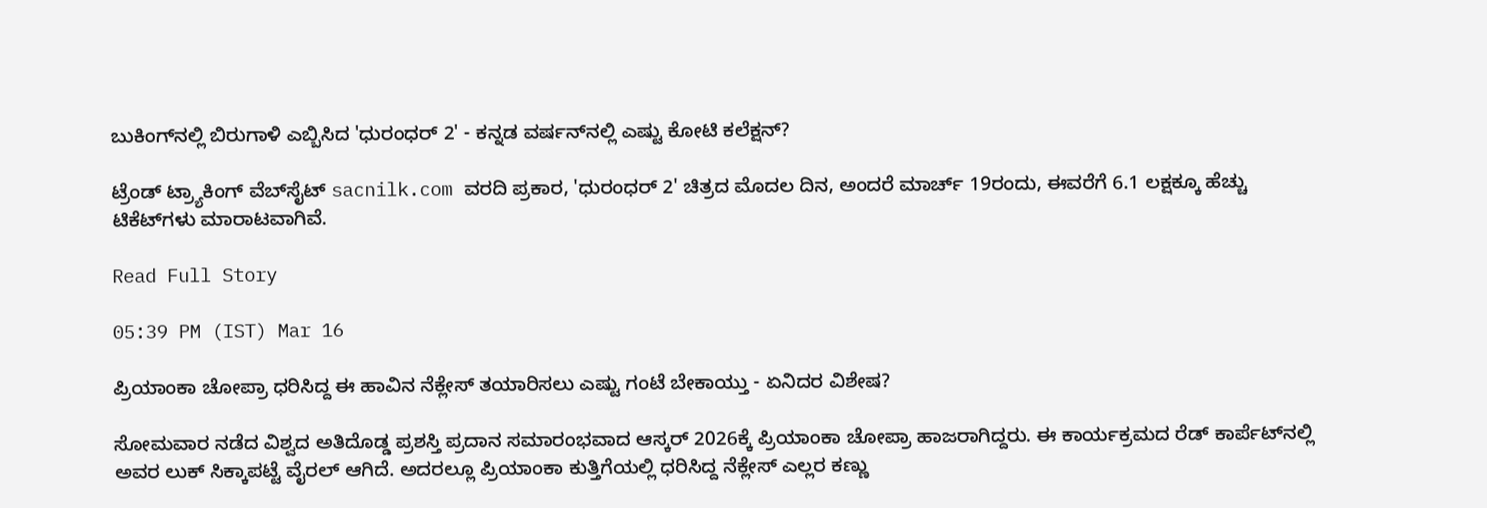ಬುಕಿಂಗ್‌ನಲ್ಲಿ ಬಿರುಗಾಳಿ ಎಬ್ಬಿಸಿದ 'ಧುರಂಧರ್ 2' - ಕನ್ನಡ ವರ್ಷನ್‌ನಲ್ಲಿ ಎಷ್ಟು ಕೋಟಿ ಕಲೆಕ್ಷನ್?

ಟ್ರೆಂಡ್ ಟ್ರ್ಯಾಕಿಂಗ್ ವೆಬ್‌ಸೈಟ್ sacnilk.com ವರದಿ ಪ್ರಕಾರ, 'ಧುರಂಧರ್ 2' ಚಿತ್ರದ ಮೊದಲ ದಿನ, ಅಂದರೆ ಮಾರ್ಚ್ 19ರಂದು, ಈವರೆಗೆ 6.1 ಲಕ್ಷಕ್ಕೂ ಹೆಚ್ಚು ಟಿಕೆಟ್‌ಗಳು ಮಾರಾಟವಾಗಿವೆ.

Read Full Story

05:39 PM (IST) Mar 16

ಪ್ರಿಯಾಂಕಾ ಚೋಪ್ರಾ ಧರಿಸಿದ್ದ ಈ ಹಾವಿನ ನೆಕ್ಲೇಸ್‌ ತಯಾರಿಸಲು ಎಷ್ಟು ಗಂಟೆ ಬೇಕಾಯ್ತು - ಏನಿದರ ವಿಶೇಷ?

ಸೋಮವಾರ ನಡೆದ ವಿಶ್ವದ ಅತಿದೊಡ್ಡ ಪ್ರಶಸ್ತಿ ಪ್ರದಾನ ಸಮಾರಂಭವಾದ ಆಸ್ಕರ್ 2026ಕ್ಕೆ ಪ್ರಿಯಾಂಕಾ ಚೋಪ್ರಾ ಹಾಜರಾಗಿದ್ದರು. ಈ ಕಾರ್ಯಕ್ರಮದ ರೆಡ್ ಕಾರ್ಪೆಟ್‌ನಲ್ಲಿ ಅವರ ಲುಕ್ ಸಿಕ್ಕಾಪಟ್ಟೆ ವೈರಲ್ ಆಗಿದೆ. ಅದರಲ್ಲೂ ಪ್ರಿಯಾಂಕಾ ಕುತ್ತಿಗೆಯಲ್ಲಿ ಧರಿಸಿದ್ದ ನೆಕ್ಲೇಸ್ ಎಲ್ಲರ ಕಣ್ಣು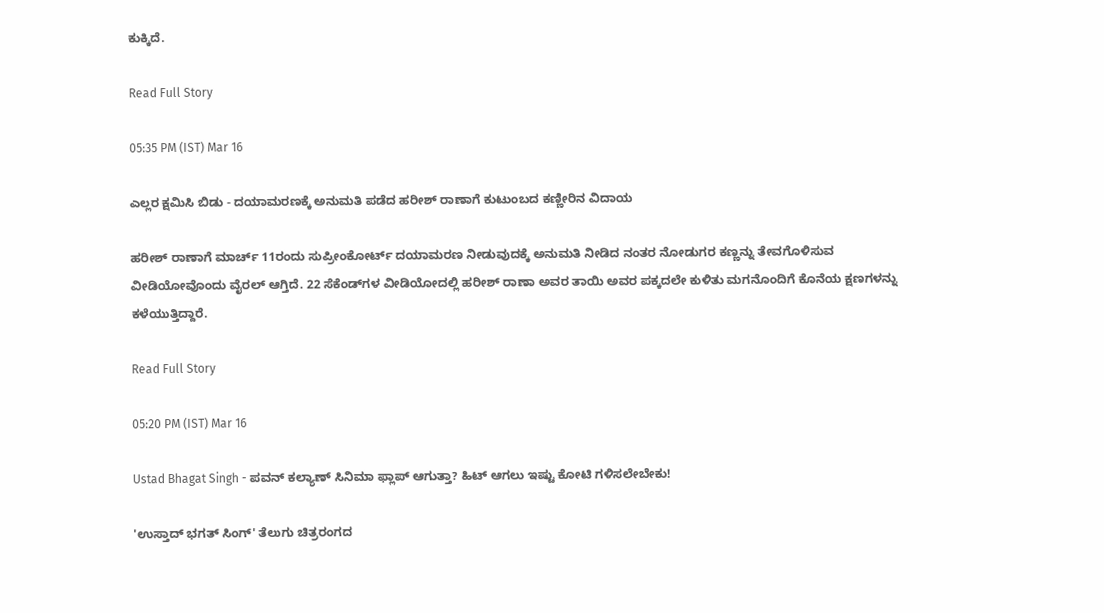ಕುಕ್ಕಿದೆ.

Read Full Story

05:35 PM (IST) Mar 16

ಎಲ್ಲರ ಕ್ಷಮಿಸಿ ಬಿಡು - ದಯಾಮರಣಕ್ಕೆ ಅನುಮತಿ ಪಡೆದ ಹರೀಶ್ ರಾಣಾಗೆ ಕುಟುಂಬದ ಕಣ್ಣೀರಿನ ವಿದಾಯ

ಹರೀಶ್‌ ರಾಣಾಗೆ ಮಾರ್ಚ್‌ 11ರಂದು ಸುಪ್ರೀಂಕೋರ್ಟ್ ದಯಾಮರಣ ನೀಡುವುದಕ್ಕೆ ಅನುಮತಿ ನೀಡಿದ ನಂತರ ನೋಡುಗರ ಕಣ್ಣನ್ನು ತೇವಗೊಳಿಸುವ ವೀಡಿಯೋವೊಂದು ವೈರಲ್ ಆಗ್ತಿದೆ. 22 ಸೆಕೆಂಡ್‌ಗಳ ವೀಡಿಯೋದಲ್ಲಿ ಹರೀಶ್ ರಾಣಾ ಅವರ ತಾಯಿ ಅವರ ಪಕ್ಕದಲೇ ಕುಳಿತು ಮಗನೊಂದಿಗೆ ಕೊನೆಯ ಕ್ಷಣಗಳನ್ನು ಕಳೆಯುತ್ತಿದ್ದಾರೆ.

Read Full Story

05:20 PM (IST) Mar 16

Ustad Bhagat Singh - ಪವನ್ ಕಲ್ಯಾಣ್ ಸಿನಿಮಾ ಫ್ಲಾಪ್ ಆಗುತ್ತಾ? ಹಿಟ್ ಆಗಲು ಇಷ್ಟು ಕೋಟಿ ಗಳಿಸಲೇಬೇಕು!

'ಉಸ್ತಾದ್ ಭಗತ್ ಸಿಂಗ್' ತೆಲುಗು ಚಿತ್ರರಂಗದ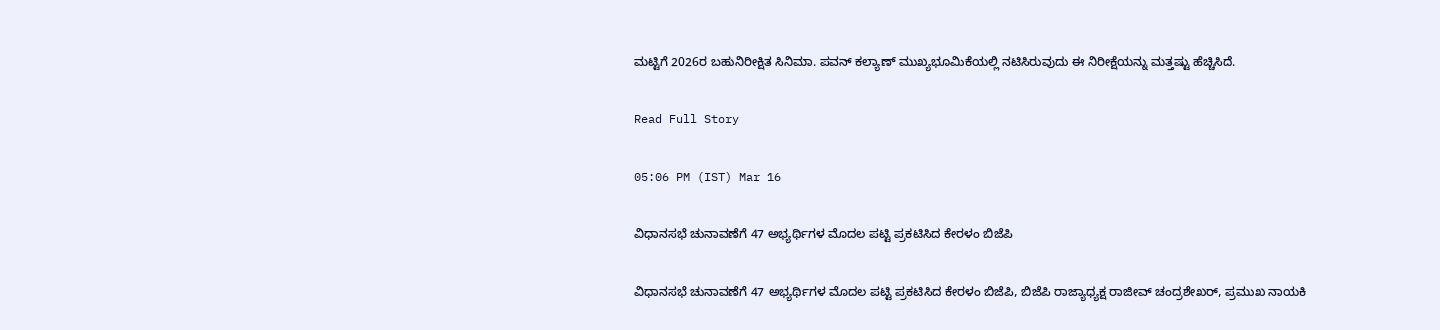ಮಟ್ಟಿಗೆ 2026ರ ಬಹುನಿರೀಕ್ಷಿತ ಸಿನಿಮಾ. ಪವನ್ ಕಲ್ಯಾಣ್ ಮುಖ್ಯಭೂಮಿಕೆಯಲ್ಲಿ ನಟಿಸಿರುವುದು ಈ ನಿರೀಕ್ಷೆಯನ್ನು ಮತ್ತಷ್ಟು ಹೆಚ್ಚಿಸಿದೆ.

Read Full Story

05:06 PM (IST) Mar 16

ವಿಧಾನಸಭೆ ಚುನಾವಣೆಗೆ 47 ಅಭ್ಯರ್ಥಿಗಳ ಮೊದಲ ಪಟ್ಟಿ ಪ್ರಕಟಿಸಿದ ಕೇರಳಂ ಬಿಜೆಪಿ

ವಿಧಾನಸಭೆ ಚುನಾವಣೆಗೆ 47 ಅಭ್ಯರ್ಥಿಗಳ ಮೊದಲ ಪಟ್ಟಿ ಪ್ರಕಟಿಸಿದ ಕೇರಳಂ ಬಿಜೆಪಿ, ಬಿಜೆಪಿ ರಾಜ್ಯಾಧ್ಯಕ್ಷ ರಾಜೀವ್ ಚಂದ್ರಶೇಖರ್, ಪ್ರಮುಖ ನಾಯಕಿ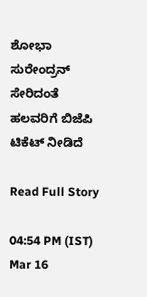ಶೋಭಾ ಸುರೇಂದ್ರನ್ ಸೇರಿದಂತೆ ಹಲವರಿಗೆ ಬಿಜೆಪಿ ಟಿಕೆಟ್ ನೀಡಿದೆ

Read Full Story

04:54 PM (IST) Mar 16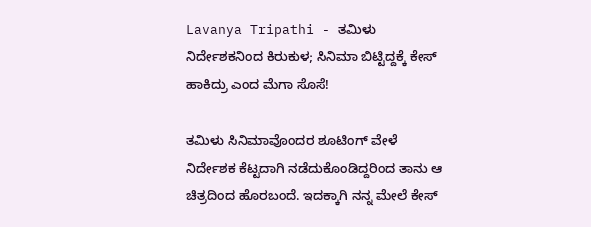Lavanya Tripathi - ತಮಿಳು ನಿರ್ದೇಶಕನಿಂದ ಕಿರುಕುಳ; ಸಿನಿಮಾ ಬಿಟ್ಟಿದ್ದಕ್ಕೆ ಕೇಸ್ ಹಾಕಿದ್ರು ಎಂದ ಮೆಗಾ ಸೊಸೆ!

ತಮಿಳು ಸಿನಿಮಾವೊಂದರ ಶೂಟಿಂಗ್ ವೇಳೆ ನಿರ್ದೇಶಕ ಕೆಟ್ಟದಾಗಿ ನಡೆದುಕೊಂಡಿದ್ದರಿಂದ ತಾನು ಆ ಚಿತ್ರದಿಂದ ಹೊರಬಂದೆ. ಇದಕ್ಕಾಗಿ ನನ್ನ ಮೇಲೆ ಕೇಸ್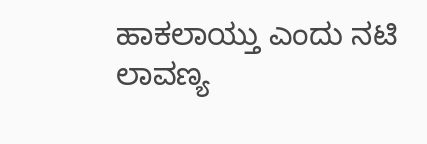ಹಾಕಲಾಯ್ತು ಎಂದು ನಟಿ ಲಾವಣ್ಯ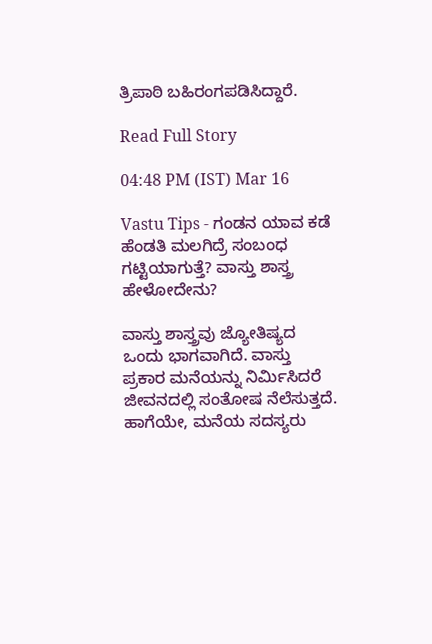ತ್ರಿಪಾಠಿ ಬಹಿರಂಗಪಡಿಸಿದ್ದಾರೆ.

Read Full Story

04:48 PM (IST) Mar 16

Vastu Tips - ಗಂಡನ ಯಾವ ಕಡೆ ಹೆಂಡತಿ ಮಲಗಿದ್ರೆ ಸಂಬಂಧ ಗಟ್ಟಿಯಾಗುತ್ತೆ? ವಾಸ್ತು ಶಾಸ್ತ್ರ ಹೇಳೋದೇನು?

ವಾಸ್ತು ಶಾಸ್ತ್ರವು ಜ್ಯೋತಿಷ್ಯದ ಒಂದು ಭಾಗವಾಗಿದೆ. ವಾಸ್ತು ಪ್ರಕಾರ ಮನೆಯನ್ನು ನಿರ್ಮಿಸಿದರೆ ಜೀವನದಲ್ಲಿ ಸಂತೋಷ ನೆಲೆಸುತ್ತದೆ. ಹಾಗೆಯೇ, ಮನೆಯ ಸದಸ್ಯರು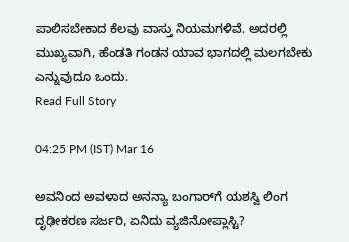ಪಾಲಿಸಬೇಕಾದ ಕೆಲವು ವಾಸ್ತು ನಿಯಮಗಳಿವೆ. ಅದರಲ್ಲಿ ಮುಖ್ಯವಾಗಿ, ಹೆಂಡತಿ ಗಂಡನ ಯಾವ ಭಾಗದಲ್ಲಿ ಮಲಗಬೇಕು ಎನ್ನುವುದೂ ಒಂದು.
Read Full Story

04:25 PM (IST) Mar 16

ಅವನಿಂದ ಅವಳಾದ ಅನನ್ಯಾ ಬಂಗಾರ್‌ಗೆ ಯಶಸ್ವಿ ಲಿಂಗ ದೃಢೀಕರಣ ಸರ್ಜರಿ, ಏನಿದು ವ್ಯಜಿನೋಪ್ಲಾಸ್ಟಿ?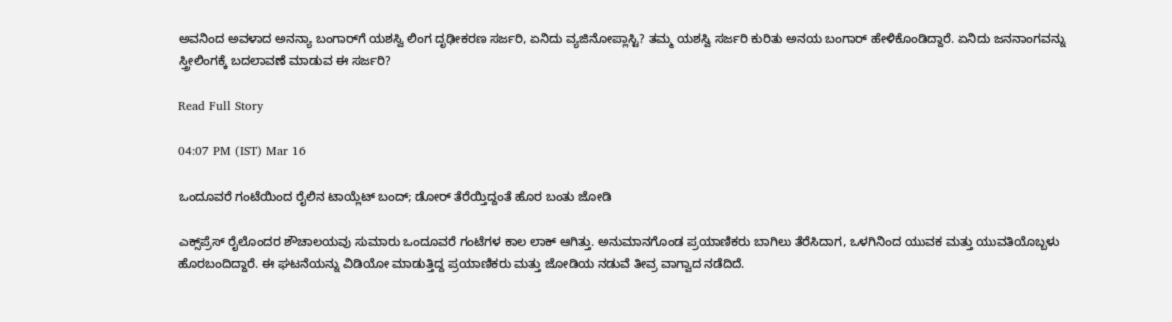ಅವನಿಂದ ಅವಳಾದ ಅನನ್ಯಾ ಬಂಗಾರ್‌ಗೆ ಯಶಸ್ವಿ ಲಿಂಗ ದೃಢೀಕರಣ ಸರ್ಜರಿ, ಏನಿದು ವ್ಯಜಿನೋಪ್ಲಾಸ್ಟಿ? ತಮ್ಮ ಯಶಸ್ವಿ ಸರ್ಜರಿ ಕುರಿತು ಅನಯ ಬಂಗಾರ್ ಹೇಳಿಕೊಂಡಿದ್ದಾರೆ. ಏನಿದು ಜನನಾಂಗವನ್ನು ಸ್ತ್ರೀಲಿಂಗಕ್ಕೆ ಬದಲಾವಣೆ ಮಾಡುವ ಈ ಸರ್ಜರಿ?

Read Full Story

04:07 PM (IST) Mar 16

ಒಂದೂವರೆ ಗಂಟೆಯಿಂದ ರೈಲಿನ ಟಾಯ್ಲೆಟ್ ಬಂದ್; ಡೋರ್ ತೆರೆಯ್ತಿದ್ದಂತೆ ಹೊರ ಬಂತು ಜೋಡಿ

ಎಕ್ಸ್‌ಪ್ರೆಸ್ ರೈಲೊಂದರ ಶೌಚಾಲಯವು ಸುಮಾರು ಒಂದೂವರೆ ಗಂಟೆಗಳ ಕಾಲ ಲಾಕ್ ಆಗಿತ್ತು. ಅನುಮಾನಗೊಂಡ ಪ್ರಯಾಣಿಕರು ಬಾಗಿಲು ತೆರೆಸಿದಾಗ, ಒಳಗಿನಿಂದ ಯುವಕ ಮತ್ತು ಯುವತಿಯೊಬ್ಬಳು ಹೊರಬಂದಿದ್ದಾರೆ. ಈ ಘಟನೆಯನ್ನು ವಿಡಿಯೋ ಮಾಡುತ್ತಿದ್ದ ಪ್ರಯಾಣಿಕರು ಮತ್ತು ಜೋಡಿಯ ನಡುವೆ ತೀವ್ರ ವಾಗ್ವಾದ ನಡೆದಿದೆ.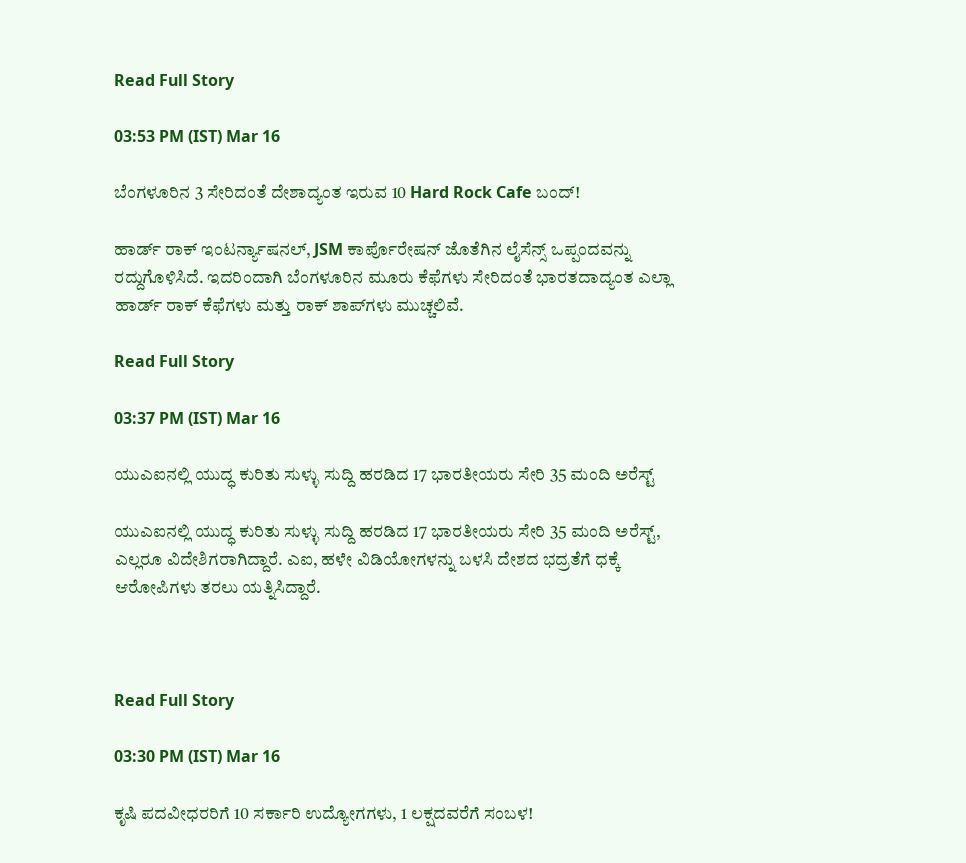Read Full Story

03:53 PM (IST) Mar 16

ಬೆಂಗಳೂರಿನ 3 ಸೇರಿದಂತೆ ದೇಶಾದ್ಯಂತ ಇರುವ 10 Hard Rock Cafe ಬಂದ್‌!

ಹಾರ್ಡ್ ರಾಕ್ ಇಂಟರ್ನ್ಯಾಷನಲ್, JSM ಕಾರ್ಪೊರೇಷನ್ ಜೊತೆಗಿನ ಲೈಸೆನ್ಸ್ ಒಪ್ಪಂದವನ್ನು ರದ್ದುಗೊಳಿಸಿದೆ. ಇದರಿಂದಾಗಿ ಬೆಂಗಳೂರಿನ ಮೂರು ಕೆಫೆಗಳು ಸೇರಿದಂತೆ ಭಾರತದಾದ್ಯಂತ ಎಲ್ಲಾ ಹಾರ್ಡ್ ರಾಕ್ ಕೆಫೆಗಳು ಮತ್ತು ರಾಕ್ ಶಾಪ್‌ಗಳು ಮುಚ್ಚಲಿವೆ.

Read Full Story

03:37 PM (IST) Mar 16

ಯುಎಐನಲ್ಲಿ ಯುದ್ಧ ಕುರಿತು ಸುಳ್ಳು ಸುದ್ದಿ ಹರಡಿದ 17 ಭಾರತೀಯರು ಸೇರಿ 35 ಮಂದಿ ಅರೆಸ್ಟ್

ಯುಎಐನಲ್ಲಿ ಯುದ್ಧ ಕುರಿತು ಸುಳ್ಳು ಸುದ್ದಿ ಹರಡಿದ 17 ಭಾರತೀಯರು ಸೇರಿ 35 ಮಂದಿ ಅರೆಸ್ಟ್, ಎಲ್ಲರೂ ವಿದೇಶಿಗರಾಗಿದ್ದಾರೆ. ಎಐ, ಹಳೇ ವಿಡಿಯೋಗಳನ್ನು ಬಳಸಿ ದೇಶದ ಭದ್ರತೆಗೆ ಧಕ್ಕೆ ಆರೋಪಿಗಳು ತರಲು ಯತ್ನಿಸಿದ್ದಾರೆ.



Read Full Story

03:30 PM (IST) Mar 16

ಕೃಷಿ ಪದವೀಧರರಿಗೆ 10 ಸರ್ಕಾರಿ ಉದ್ಯೋಗಗಳು, 1 ಲಕ್ಷದವರೆಗೆ ಸಂಬಳ!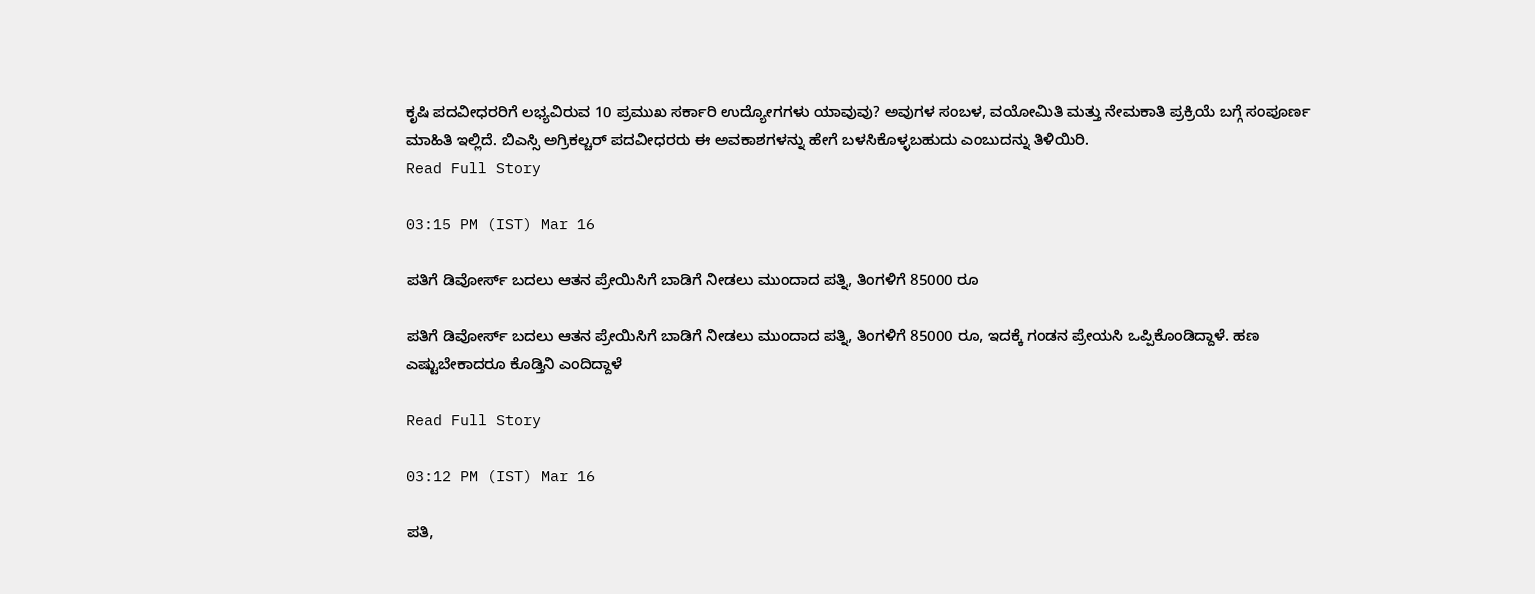ಕೃಷಿ ಪದವೀಧರರಿಗೆ ಲಭ್ಯವಿರುವ 10 ಪ್ರಮುಖ ಸರ್ಕಾರಿ ಉದ್ಯೋಗಗಳು ಯಾವುವು? ಅವುಗಳ ಸಂಬಳ, ವಯೋಮಿತಿ ಮತ್ತು ನೇಮಕಾತಿ ಪ್ರಕ್ರಿಯೆ ಬಗ್ಗೆ ಸಂಪೂರ್ಣ ಮಾಹಿತಿ ಇಲ್ಲಿದೆ. ಬಿಎಸ್ಸಿ ಅಗ್ರಿಕಲ್ಚರ್ ಪದವೀಧರರು ಈ ಅವಕಾಶಗಳನ್ನು ಹೇಗೆ ಬಳಸಿಕೊಳ್ಳಬಹುದು ಎಂಬುದನ್ನು ತಿಳಿಯಿರಿ.
Read Full Story

03:15 PM (IST) Mar 16

ಪತಿಗೆ ಡಿವೋರ್ಸ್ ಬದಲು ಆತನ ಪ್ರೇಯಿಸಿಗೆ ಬಾಡಿಗೆ ನೀಡಲು ಮುಂದಾದ ಪತ್ನಿ, ತಿಂಗಳಿಗೆ 85000 ರೂ

ಪತಿಗೆ ಡಿವೋರ್ಸ್ ಬದಲು ಆತನ ಪ್ರೇಯಿಸಿಗೆ ಬಾಡಿಗೆ ನೀಡಲು ಮುಂದಾದ ಪತ್ನಿ, ತಿಂಗಳಿಗೆ 85000 ರೂ, ಇದಕ್ಕೆ ಗಂಡನ ಪ್ರೇಯಸಿ ಒಪ್ಪಿಕೊಂಡಿದ್ದಾಳೆ. ಹಣ ಎಷ್ಟುಬೇಕಾದರೂ ಕೊಡ್ತಿನಿ ಎಂದಿದ್ದಾಳೆ

Read Full Story

03:12 PM (IST) Mar 16

ಪತಿ,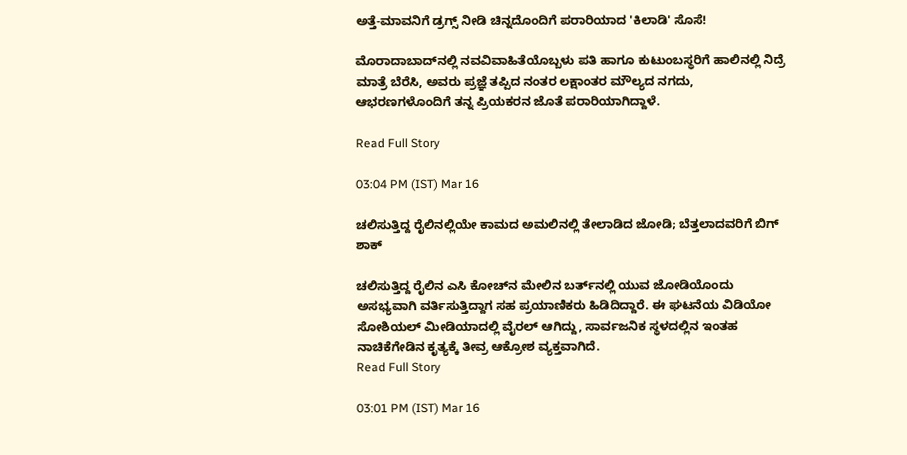ಅತ್ತೆ-ಮಾವನಿಗೆ ಡ್ರಗ್ಸ್ ನೀಡಿ ಚಿನ್ನದೊಂದಿಗೆ ಪರಾರಿಯಾದ 'ಕಿಲಾಡಿ' ಸೊಸೆ!

ಮೊರಾದಾಬಾದ್‌ನಲ್ಲಿ ನವವಿವಾಹಿತೆಯೊಬ್ಬಳು ಪತಿ ಹಾಗೂ ಕುಟುಂಬಸ್ಥರಿಗೆ ಹಾಲಿನಲ್ಲಿ ನಿದ್ರೆ ಮಾತ್ರೆ ಬೆರೆಸಿ, ಅವರು ಪ್ರಜ್ಞೆ ತಪ್ಪಿದ ನಂತರ ಲಕ್ಷಾಂತರ ಮೌಲ್ಯದ ನಗದು, ಆಭರಣಗಳೊಂದಿಗೆ ತನ್ನ ಪ್ರಿಯಕರನ ಜೊತೆ ಪರಾರಿಯಾಗಿದ್ದಾಳೆ.

Read Full Story

03:04 PM (IST) Mar 16

ಚಲಿಸುತ್ತಿದ್ದ ರೈಲಿನಲ್ಲಿಯೇ ಕಾಮದ ಅಮಲಿನಲ್ಲಿ ತೇಲಾಡಿದ ಜೋಡಿ; ಬೆತ್ತಲಾದವರಿಗೆ ಬಿಗ್ ಶಾಕ್

ಚಲಿಸುತ್ತಿದ್ದ ರೈಲಿನ ಎಸಿ ಕೋಚ್‌ನ ಮೇಲಿನ ಬರ್ತ್‌ನಲ್ಲಿ ಯುವ ಜೋಡಿಯೊಂದು ಅಸಭ್ಯವಾಗಿ ವರ್ತಿಸುತ್ತಿದ್ದಾಗ ಸಹ ಪ್ರಯಾಣಿಕರು ಹಿಡಿದಿದ್ದಾರೆ. ಈ ಘಟನೆಯ ವಿಡಿಯೋ ಸೋಶಿಯಲ್ ಮೀಡಿಯಾದಲ್ಲಿ ವೈರಲ್ ಆಗಿದ್ದು, ಸಾರ್ವಜನಿಕ ಸ್ಥಳದಲ್ಲಿನ ಇಂತಹ ನಾಚಿಕೆಗೇಡಿನ ಕೃತ್ಯಕ್ಕೆ ತೀವ್ರ ಆಕ್ರೋಶ ವ್ಯಕ್ತವಾಗಿದೆ.
Read Full Story

03:01 PM (IST) Mar 16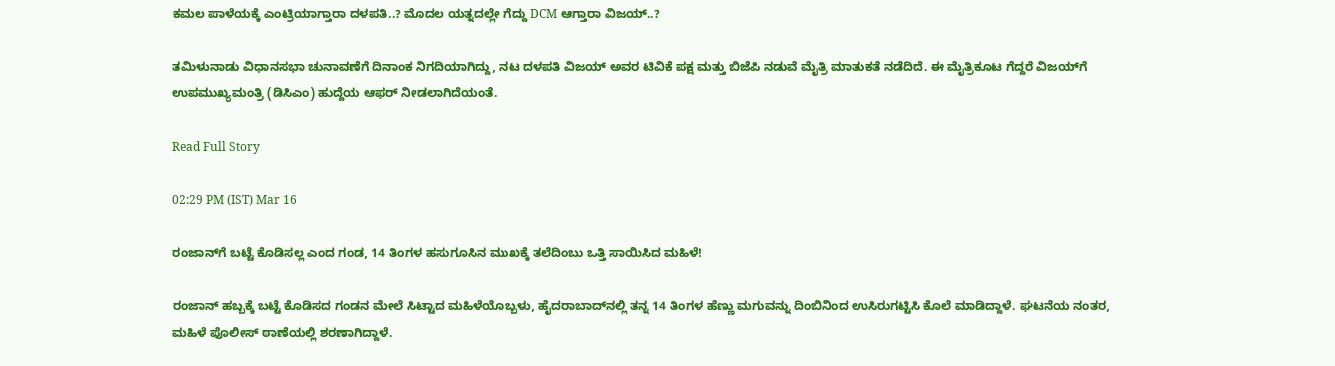ಕಮಲ ಪಾಳೆಯಕ್ಕೆ ಎಂಟ್ರಿಯಾಗ್ತಾರಾ ದಳಪತಿ..? ಮೊದಲ ಯತ್ನದಲ್ಲೇ ಗೆದ್ದು DCM ಆಗ್ತಾರಾ ವಿಜಯ್..?

ತಮಿಳುನಾಡು ವಿಧಾನಸಭಾ ಚುನಾವಣೆಗೆ ದಿನಾಂಕ ನಿಗದಿಯಾಗಿದ್ದು, ನಟ ದಳಪತಿ ವಿಜಯ್ ಅವರ ಟಿವಿಕೆ ಪಕ್ಷ ಮತ್ತು ಬಿಜೆಪಿ ನಡುವೆ ಮೈತ್ರಿ ಮಾತುಕತೆ ನಡೆದಿದೆ. ಈ ಮೈತ್ರಿಕೂಟ ಗೆದ್ದರೆ ವಿಜಯ್‌ಗೆ ಉಪಮುಖ್ಯಮಂತ್ರಿ (ಡಿಸಿಎಂ) ಹುದ್ದೆಯ ಆಫರ್ ನೀಡಲಾಗಿದೆಯಂತೆ.

Read Full Story

02:29 PM (IST) Mar 16

ರಂಜಾನ್‌ಗೆ ಬಟ್ಟೆ ಕೊಡಿಸಲ್ಲ ಎಂದ ಗಂಡ, 14 ತಿಂಗಳ ಹಸುಗೂಸಿನ ಮುಖಕ್ಕೆ ತಲೆದಿಂಬು ಒತ್ತಿ ಸಾಯಿಸಿದ ಮಹಿಳೆ!

ರಂಜಾನ್ ಹಬ್ಬಕ್ಕೆ ಬಟ್ಟೆ ಕೊಡಿಸದ ಗಂಡನ ಮೇಲೆ ಸಿಟ್ಟಾದ ಮಹಿಳೆಯೊಬ್ಬಳು, ಹೈದರಾಬಾದ್‌ನಲ್ಲಿ ತನ್ನ 14 ತಿಂಗಳ ಹೆಣ್ಣು ಮಗುವನ್ನು ದಿಂಬಿನಿಂದ ಉಸಿರುಗಟ್ಟಿಸಿ ಕೊಲೆ ಮಾಡಿದ್ದಾಳೆ. ಘಟನೆಯ ನಂತರ, ಮಹಿಳೆ ಪೊಲೀಸ್ ಠಾಣೆಯಲ್ಲಿ ಶರಣಾಗಿದ್ದಾಳೆ.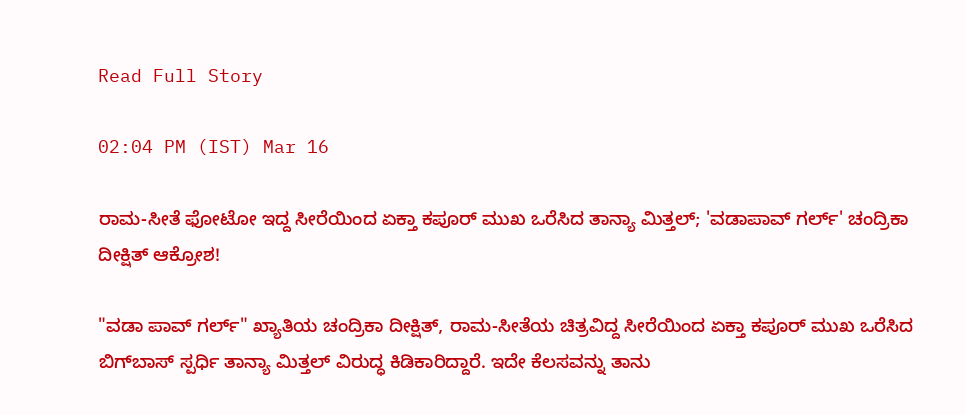Read Full Story

02:04 PM (IST) Mar 16

ರಾಮ-ಸೀತೆ ಫೋಟೋ ಇದ್ದ ಸೀರೆಯಿಂದ ಏಕ್ತಾ ಕಪೂರ್ ಮುಖ ಒರೆಸಿದ ತಾನ್ಯಾ ಮಿತ್ತಲ್‌; 'ವಡಾಪಾವ್ ಗರ್ಲ್' ಚಂದ್ರಿಕಾ ದೀಕ್ಷಿತ್ ಆಕ್ರೋಶ!

"ವಡಾ ಪಾವ್ ಗರ್ಲ್" ಖ್ಯಾತಿಯ ಚಂದ್ರಿಕಾ ದೀಕ್ಷಿತ್, ರಾಮ-ಸೀತೆಯ ಚಿತ್ರವಿದ್ದ ಸೀರೆಯಿಂದ ಏಕ್ತಾ ಕಪೂರ್ ಮುಖ ಒರೆಸಿದ ಬಿಗ್‌ಬಾಸ್‌ ಸ್ಪರ್ಧಿ ತಾನ್ಯಾ ಮಿತ್ತಲ್‌ ವಿರುದ್ಧ ಕಿಡಿಕಾರಿದ್ದಾರೆ. ಇದೇ ಕೆಲಸವನ್ನು ತಾನು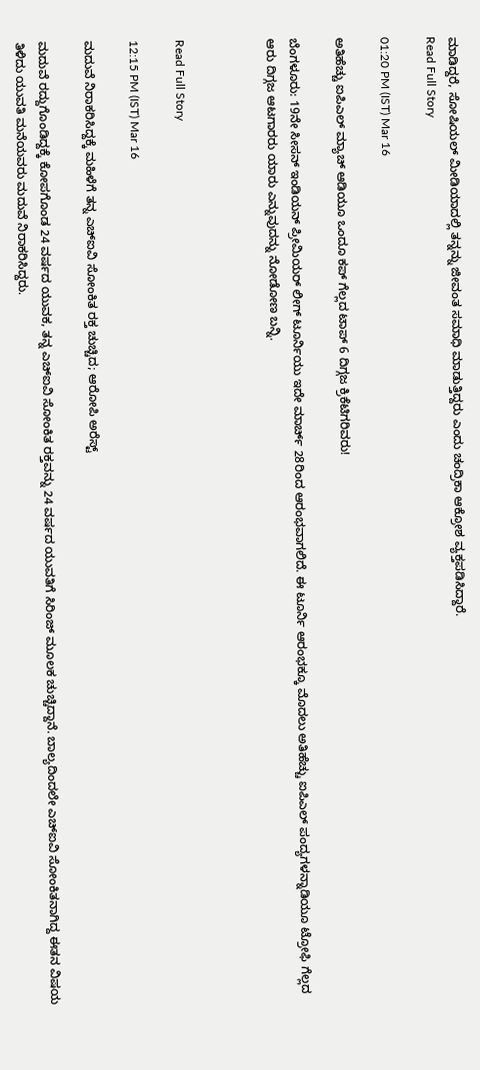ಮಾಡಿದ್ದರೆ, ಸೋಷಿಯಲ್ ಮೀಡಿಯಾದಲ್ಲಿ ತನ್ನನ್ನು ಜೀವಂತ ಸಮಾಧಿ ಮಾಡುತ್ತಿದ್ದರು ಎಂದು ಚಂದ್ರಿಕಾ ಆಕ್ರೋಶ ವ್ಯಕ್ತಪಡಿಸಿದ್ದಾರೆ.
Read Full Story

01:20 PM (IST) Mar 16

ಅತಿಹೆಚ್ಚು ಐಪಿಎಲ್ ಮ್ಯಾಚ್ ಆಡಿಯೂ ಒಂದೂ ಕಪ್ ಗೆಲ್ಲದ ಟಾಪ್ 6 ದಿಗ್ಗಜ ಕ್ರಿಕೆಟಿಗರಿವರು!

ಬೆಂಗಳೂರು: 19ನೇ ಸೀಸನ್‌ ಇಂಡಿಯನ್ ಪ್ರೀಮಿಯರ್ ಲೀಗ್ ಟೂರ್ನಿಯು ಇದೇ ಮಾರ್ಚ್ 28ರಿಂದ ಆರಂಭವಾಗಲಿದೆ. ಈ ಟೂರ್ನಿ ಆರಂಭಕ್ಕೂ ಮೊದಲು ಅತಿಹೆಚ್ಚು ಐಪಿಎಲ್ ಪಂದ್ಯಗಳನ್ನಾಡಿಯೂ ಟ್ರೋಫಿ ಗೆಲ್ಲದ ಆರು ದಿಗ್ಗಜ ಆಟಗಾರರು ಯಾರು ಎನ್ನುವುದನ್ನು ನೋಡೋಣ ಬನ್ನಿ.



Read Full Story

12:15 PM (IST) Mar 16

ಮದುವೆ ನಿರಾಕರಿಸಿದ್ದಕ್ಕೆ ಮಹಿಳೆಗೆ ತನ್ನ ಎಚ್‌ಐವಿ ಸೋಂಕಿತ ರಕ್ತ ಚುಚ್ಚಿದ; ಆರೋಪಿ ಅರೆಸ್ಟ್

ಮದುವೆ ರದ್ದುಗೊಂಡಿದ್ದಕ್ಕೆ ಕೋಪಗೊಂಡ 24 ವರ್ಷದ ಯುವಕ, ತನ್ನ ಎಚ್‌ಐವಿ ಸೋಂಕಿತ ರಕ್ತವನ್ನು 24 ವರ್ಷದ ಯುವತಿಗೆ ಸಿರಿಂಜ್ ಮೂಲಕ ಚುಚ್ಚಿದ್ದಾನೆ. ಬಾಲ್ಯದಿಂದಲೇ ಎಚ್‌ಐವಿ ಸೋಂಕಿತನಾಗಿದ್ದ ಈತನ ವಿಷಯ ತಿಳಿದು ಯುವತಿ ಮನೆಯವರು ಮದುವೆ ನಿರಾಕರಿಸಿದ್ದರು.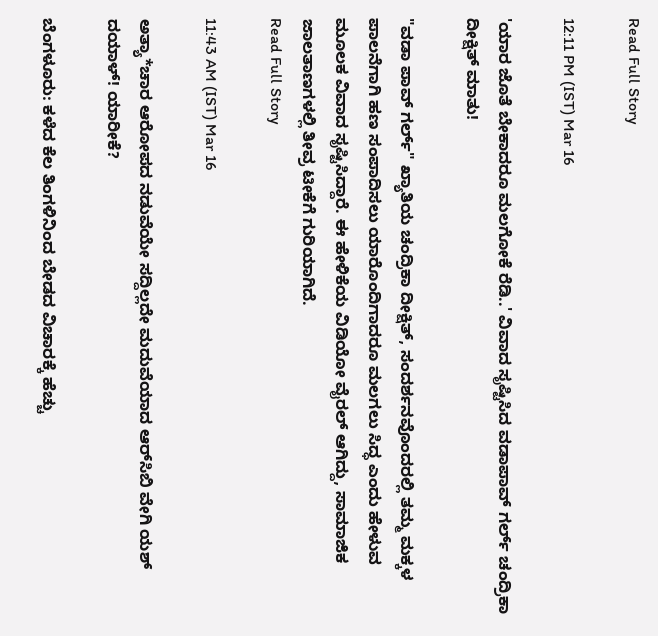Read Full Story

12:11 PM (IST) Mar 16

'ಯಾರ ಜೊತೆ ಬೇಕಾದರೂ ಮಲಗೋಕೆ ರೆಡಿ..' ವಿವಾದ ಸೃಷ್ಟಿಸಿದ ವಡಾಪಾವ್‌ ಗರ್ಲ್‌ ಚಂದ್ರಿಕಾ ದೀಕ್ಷಿತ್‌ ಮಾತು!

"ವಡಾ ಪಾವ್ ಗರ್ಲ್" ಖ್ಯಾತಿಯ ಚಂದ್ರಿಕಾ ದೀಕ್ಷಿತ್, ಸಂದರ್ಶನವೊಂದರಲ್ಲಿ ತಮ್ಮ ಮಕ್ಕಳ ಪಾಲನೆಗಾಗಿ ಹಣ ಸಂಪಾದಿಸಲು ಯಾರೊಂದಿಗಾದರೂ ಮಲಗಲು ಸಿದ್ಧ ಎಂದು ಹೇಳುವ ಮೂಲಕ ವಿವಾದ ಸೃಷ್ಟಿಸಿದ್ದಾರೆ. ಈ ಹೇಳಿಕೆಯ ವಿಡಿಯೋ ವೈರಲ್ ಆಗಿದ್ದು, ಸಾಮಾಜಿಕ ಜಾಲತಾಣಗಳಲ್ಲಿ ತೀವ್ರ ಟೀಕೆಗೆ ಗುರಿಯಾಗಿದೆ.
Read Full Story

11:43 AM (IST) Mar 16

ಅತ್ಯಾ*ಚಾರ ಆರೋಪದ ನಡುವೆಯೇ ಸದ್ದಿಲ್ಲದೇ ಮದುವೆಯಾದ ಆರ್‌ಸಿಬಿ ವೇಗಿ ಯಶ್ ದಯಾಳ್! ಯಾರೀಕೆ?

ಬೆಂಗಳೂರು: ಕಳೆದ ಕೆಲ ತಿಂಗಳಿನಿಂದ ಬೇಡದ ವಿಚಾರಕ್ಕೆ ಹೆಚ್ಚು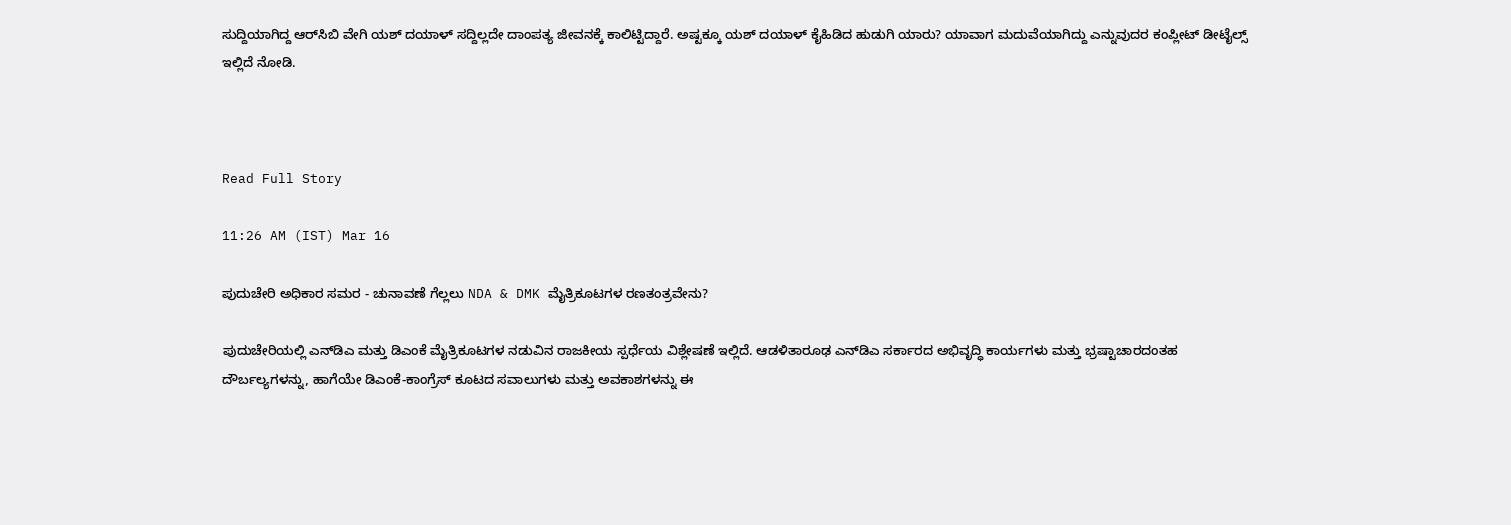ಸುದ್ದಿಯಾಗಿದ್ದ ಆರ್‌ಸಿಬಿ ವೇಗಿ ಯಶ್ ದಯಾಳ್ ಸದ್ದಿಲ್ಲದೇ ದಾಂಪತ್ಯ ಜೀವನಕ್ಕೆ ಕಾಲಿಟ್ಟಿದ್ದಾರೆ. ಅಷ್ಟಕ್ಕೂ ಯಶ್ ದಯಾಳ್ ಕೈಹಿಡಿದ ಹುಡುಗಿ ಯಾರು? ಯಾವಾಗ ಮದುವೆಯಾಗಿದ್ದು ಎನ್ನುವುದರ ಕಂಪ್ಲೀಟ್ ಡೀಟೈಲ್ಸ್ ಇಲ್ಲಿದೆ ನೋಡಿ.



Read Full Story

11:26 AM (IST) Mar 16

ಪುದುಚೇರಿ ಅಧಿಕಾರ ಸಮರ - ಚುನಾವಣೆ ಗೆಲ್ಲಲು NDA & DMK ಮೈತ್ರಿಕೂಟಗಳ ರಣತಂತ್ರವೇನು?

ಪುದುಚೇರಿಯಲ್ಲಿ ಎನ್‌ಡಿಎ ಮತ್ತು ಡಿಎಂಕೆ ಮೈತ್ರಿಕೂಟಗಳ ನಡುವಿನ ರಾಜಕೀಯ ಸ್ಪರ್ಧೆಯ ವಿಶ್ಲೇಷಣೆ ಇಲ್ಲಿದೆ. ಆಡಳಿತಾರೂಢ ಎನ್‌ಡಿಎ ಸರ್ಕಾರದ ಅಭಿವೃದ್ಧಿ ಕಾರ್ಯಗಳು ಮತ್ತು ಭ್ರಷ್ಟಾಚಾರದಂತಹ ದೌರ್ಬಲ್ಯಗಳನ್ನು, ಹಾಗೆಯೇ ಡಿಎಂಕೆ-ಕಾಂಗ್ರೆಸ್ ಕೂಟದ ಸವಾಲುಗಳು ಮತ್ತು ಅವಕಾಶಗಳನ್ನು ಈ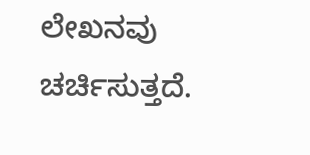ಲೇಖನವು ಚರ್ಚಿಸುತ್ತದೆ.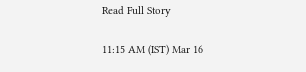Read Full Story

11:15 AM (IST) Mar 16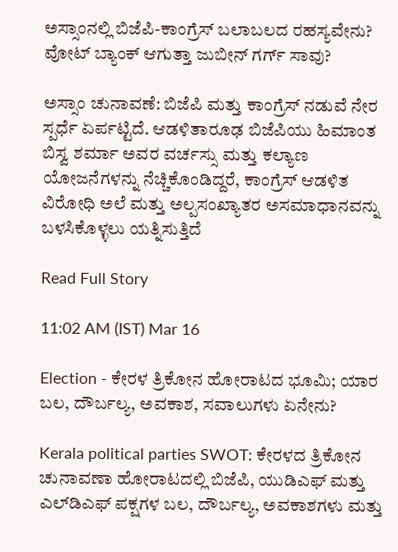ಅಸ್ಸಾಂನಲ್ಲಿ ಬಿಜೆಪಿ-ಕಾಂಗ್ರೆಸ್‌ ಬಲಾಬಲದ ರಹಸ್ಯವೇನು? ವೋಟ್ ಬ್ಯಾಂಕ್ ಆಗುತ್ತಾ ಜುಬೀನ್ ಗರ್ಗ್‌ ಸಾವು?

ಅಸ್ಸಾಂ ಚುನಾವಣೆ: ಬಿಜೆಪಿ ಮತ್ತು ಕಾಂಗ್ರೆಸ್ ನಡುವೆ ನೇರ ಸ್ಪರ್ಧೆ ಏರ್ಪಟ್ಟಿದೆ. ಆಡಳಿತಾರೂಢ ಬಿಜೆಪಿಯು ಹಿಮಾಂತ ಬಿಸ್ವ ಶರ್ಮಾ ಅವರ ವರ್ಚಸ್ಸು ಮತ್ತು ಕಲ್ಯಾಣ ಯೋಜನೆಗಳನ್ನು ನೆಚ್ಚಿಕೊಂಡಿದ್ದರೆ, ಕಾಂಗ್ರೆಸ್ ಆಡಳಿತ ವಿರೋಧಿ ಅಲೆ ಮತ್ತು ಅಲ್ಪಸಂಖ್ಯಾತರ ಅಸಮಾಧಾನವನ್ನು ಬಳಸಿಕೊಳ್ಳಲು ಯತ್ನಿಸುತ್ತಿದೆ

Read Full Story

11:02 AM (IST) Mar 16

Election - ಕೇರಳ ತ್ರಿಕೋನ ಹೋರಾಟದ ಭೂಮಿ; ಯಾರ ಬಲ, ದೌರ್ಬಲ್ಯ, ಅವಕಾಶ, ಸವಾಲುಗಳು ಏನೇನು?

Kerala political parties SWOT: ಕೇರಳದ ತ್ರಿಕೋನ ಚುನಾವಣಾ ಹೋರಾಟದಲ್ಲಿ ಬಿಜೆಪಿ, ಯುಡಿಎಫ್ ಮತ್ತು ಎಲ್‌ಡಿಎಫ್ ಪಕ್ಷಗಳ ಬಲ, ದೌರ್ಬಲ್ಯ, ಅವಕಾಶಗಳು ಮತ್ತು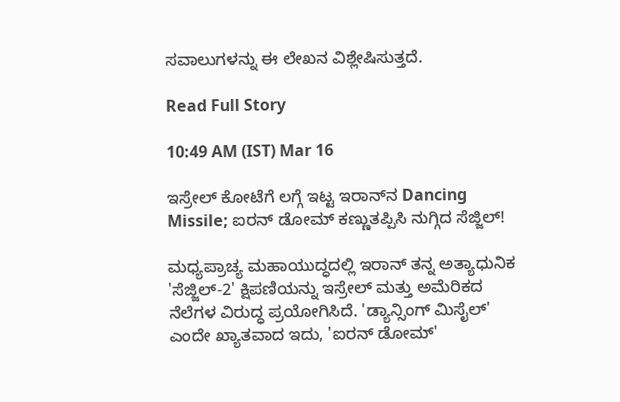ಸವಾಲುಗಳನ್ನು ಈ ಲೇಖನ ವಿಶ್ಲೇಷಿಸುತ್ತದೆ.

Read Full Story

10:49 AM (IST) Mar 16

ಇಸ್ರೇಲ್ ಕೋಟೆಗೆ ಲಗ್ಗೆ ಇಟ್ಟ ಇರಾನ್‌ನ Dancing Missile; ಐರನ್ ಡೋಮ್ ಕಣ್ಣುತಪ್ಪಿಸಿ ನುಗ್ಗಿದ ಸೆಜ್ಜಿಲ್!

ಮಧ್ಯಪ್ರಾಚ್ಯ ಮಹಾಯುದ್ಧದಲ್ಲಿ ಇರಾನ್ ತನ್ನ ಅತ್ಯಾಧುನಿಕ 'ಸೆಜ್ಜಿಲ್-2' ಕ್ಷಿಪಣಿಯನ್ನು ಇಸ್ರೇಲ್ ಮತ್ತು ಅಮೆರಿಕದ ನೆಲೆಗಳ ವಿರುದ್ಧ ಪ್ರಯೋಗಿಸಿದೆ. 'ಡ್ಯಾನ್ಸಿಂಗ್ ಮಿಸೈಲ್' ಎಂದೇ ಖ್ಯಾತವಾದ ಇದು, 'ಐರನ್ ಡೋಮ್'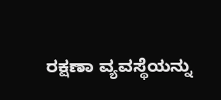ರಕ್ಷಣಾ ವ್ಯವಸ್ಥೆಯನ್ನು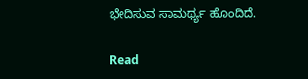ಭೇದಿಸುವ ಸಾಮರ್ಥ್ಯ ಹೊಂದಿದೆ.

Read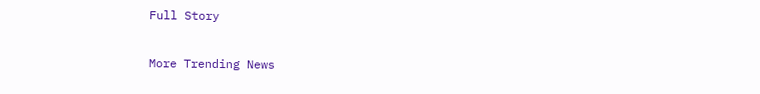Full Story

More Trending News